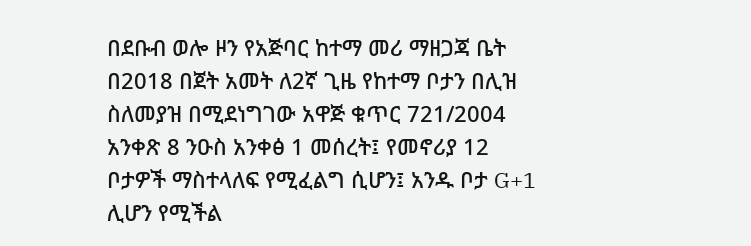በደቡብ ወሎ ዞን የአጅባር ከተማ መሪ ማዘጋጃ ቤት በ2018 በጀት አመት ለ2ኛ ጊዜ የከተማ ቦታን በሊዝ ስለመያዝ በሚደነግገው አዋጅ ቁጥር 721/2004 አንቀጽ 8 ንዑስ አንቀፅ 1 መሰረት፤ የመኖሪያ 12 ቦታዎች ማስተላለፍ የሚፈልግ ሲሆን፤ አንዱ ቦታ G+1 ሊሆን የሚችል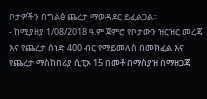ቦታዎችን በግልፅ ጨረታ ማወዳደር ይፈልጋል፡፡
- ከሚያዘያ 1/08/2018 ዓ.ም ጀምሮ የቦታውን ዝርዝር መረጃ እና የጨረታ ሰነድ 400 ብር የማይመለስ በመክፈል እና የጨረታ ማስከበሪያ ሲፒኦ 15 በመቶ በማስያዝ በማዘጋጃ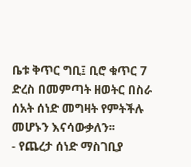ቤቱ ቅጥር ግቢ፤ ቢሮ ቁጥር 7 ድረስ በመምጣት ዘወትር በስራ ሰአት ሰነድ መግዛት የምትችሉ መሆኑን እናሳውቃለን፡፡
- የጨረታ ሰነድ ማስገቢያ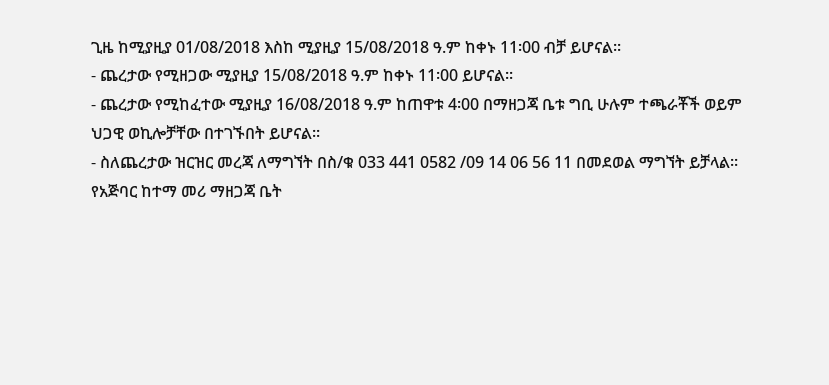ጊዜ ከሚያዚያ 01/08/2018 እስከ ሚያዚያ 15/08/2018 ዓ.ም ከቀኑ 11፡00 ብቻ ይሆናል፡፡
- ጨረታው የሚዘጋው ሚያዚያ 15/08/2018 ዓ.ም ከቀኑ 11፡00 ይሆናል፡፡
- ጨረታው የሚከፈተው ሚያዚያ 16/08/2018 ዓ.ም ከጠዋቱ 4፡00 በማዘጋጃ ቤቱ ግቢ ሁሉም ተጫራቾች ወይም ህጋዊ ወኪሎቻቸው በተገኙበት ይሆናል፡፡
- ስለጨረታው ዝርዝር መረጃ ለማግኘት በስ/ቁ 033 441 0582 /09 14 06 56 11 በመደወል ማግኘት ይቻላል፡፡
የአጅባር ከተማ መሪ ማዘጋጃ ቤት